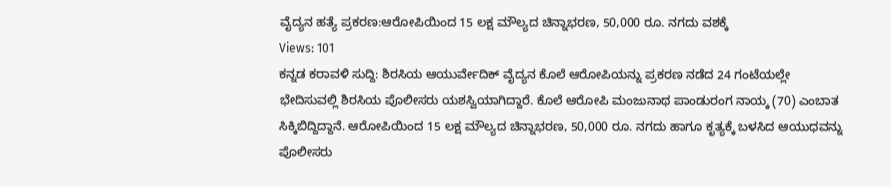ವೈದ್ಯನ ಹತ್ಯೆ ಪ್ರಕರಣ:ಆರೋಪಿಯಿಂದ 15 ಲಕ್ಷ ಮೌಲ್ಯದ ಚಿನ್ನಾಭರಣ, 50,000 ರೂ. ನಗದು ವಶಕ್ಕೆ
Views: 101
ಕನ್ನಡ ಕರಾವಳಿ ಸುದ್ದಿ: ಶಿರಸಿಯ ಆಯುರ್ವೇದಿಕ್ ವೈದ್ಯನ ಕೊಲೆ ಆರೋಪಿಯನ್ನು ಪ್ರಕರಣ ನಡೆದ 24 ಗಂಟೆಯಲ್ಲೇ ಭೇದಿಸುವಲ್ಲಿ ಶಿರಸಿಯ ಪೊಲೀಸರು ಯಶಸ್ವಿಯಾಗಿದ್ದಾರೆ. ಕೊಲೆ ಆರೋಪಿ ಮಂಜುನಾಥ ಪಾಂಡುರಂಗ ನಾಯ್ಕ (70) ಎಂಬಾತ ಸಿಕ್ಕಿಬಿದ್ದಿದ್ದಾನೆ. ಆರೋಪಿಯಿಂದ 15 ಲಕ್ಷ ಮೌಲ್ಯದ ಚಿನ್ನಾಭರಣ, 50,000 ರೂ. ನಗದು ಹಾಗೂ ಕೃತ್ಯಕ್ಕೆ ಬಳಸಿದ ಆಯುಧವನ್ನು ಪೊಲೀಸರು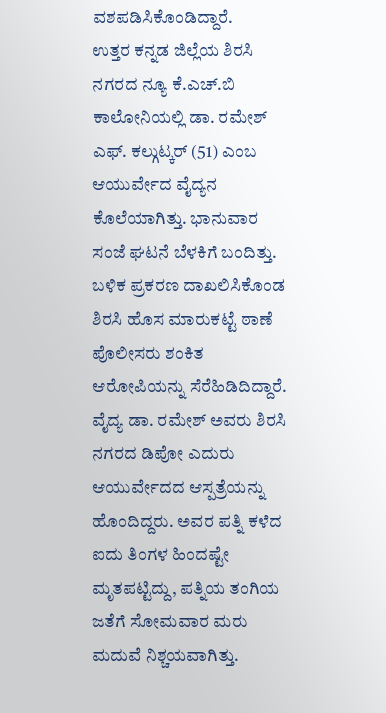ವಶಪಡಿಸಿಕೊಂಡಿದ್ದಾರೆ.
ಉತ್ತರ ಕನ್ನಡ ಜಿಲ್ಲೆಯ ಶಿರಸಿ ನಗರದ ನ್ಯೂ ಕೆ.ಎಚ್.ಬಿ ಕಾಲೋನಿಯಲ್ಲಿ ಡಾ. ರಮೇಶ್ ಎಫ್. ಕಲ್ಗುಟ್ಕರ್ (51) ಎಂಬ ಆಯುರ್ವೇದ ವೈದ್ಯನ ಕೊಲೆಯಾಗಿತ್ತು. ಭಾನುವಾರ ಸಂಜೆ ಘಟನೆ ಬೆಳಕಿಗೆ ಬಂದಿತ್ತು. ಬಳಿಕ ಪ್ರಕರಣ ದಾಖಲಿಸಿಕೊಂಡ ಶಿರಸಿ ಹೊಸ ಮಾರುಕಟ್ಟೆ ಠಾಣೆ ಪೊಲೀಸರು ಶಂಕಿತ ಆರೋಪಿಯನ್ನು ಸೆರೆಹಿಡಿದಿದ್ದಾರೆ.
ವೈದ್ಯ ಡಾ. ರಮೇಶ್ ಅವರು ಶಿರಸಿ ನಗರದ ಡಿಪೋ ಎದುರು ಆಯುರ್ವೇದದ ಆಸ್ಪತ್ರೆಯನ್ನು ಹೊಂದಿದ್ದರು. ಅವರ ಪತ್ನಿ ಕಳೆದ ಐದು ತಿಂಗಳ ಹಿಂದಷ್ಟೇ ಮೃತಪಟ್ಟಿದ್ದು, ಪತ್ನಿಯ ತಂಗಿಯ ಜತೆಗೆ ಸೋಮವಾರ ಮರು ಮದುವೆ ನಿಶ್ಚಯವಾಗಿತ್ತು.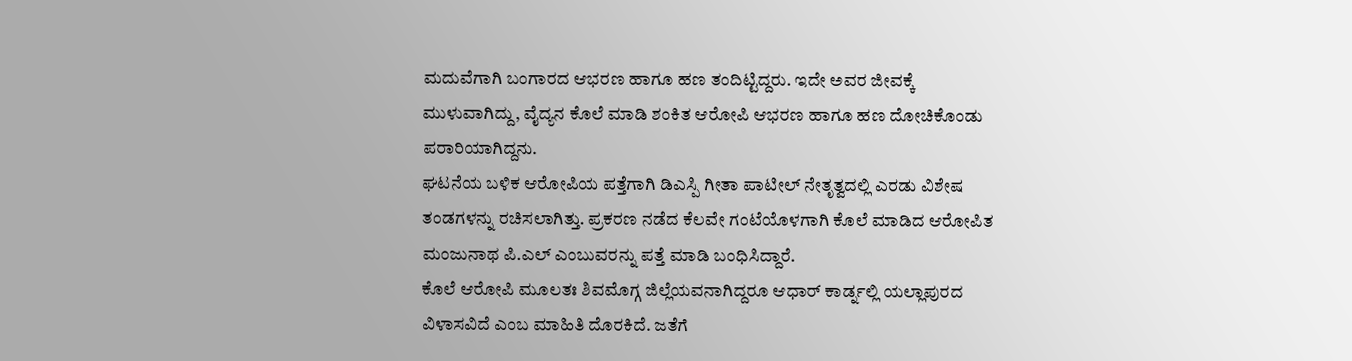ಮದುವೆಗಾಗಿ ಬಂಗಾರದ ಆಭರಣ ಹಾಗೂ ಹಣ ತಂದಿಟ್ಟಿದ್ದರು. ಇದೇ ಅವರ ಜೀವಕ್ಕೆ ಮುಳುವಾಗಿದ್ದು, ವೈದ್ಯನ ಕೊಲೆ ಮಾಡಿ ಶಂಕಿತ ಆರೋಪಿ ಆಭರಣ ಹಾಗೂ ಹಣ ದೋಚಿಕೊಂಡು ಪರಾರಿಯಾಗಿದ್ದನು.
ಘಟನೆಯ ಬಳಿಕ ಆರೋಪಿಯ ಪತ್ತೆಗಾಗಿ ಡಿಎಸ್ಪಿ ಗೀತಾ ಪಾಟೀಲ್ ನೇತೃತ್ವದಲ್ಲಿ ಎರಡು ವಿಶೇಷ ತಂಡಗಳನ್ನು ರಚಿಸಲಾಗಿತ್ತು. ಪ್ರಕರಣ ನಡೆದ ಕೆಲವೇ ಗಂಟೆಯೊಳಗಾಗಿ ಕೊಲೆ ಮಾಡಿದ ಆರೋಪಿತ ಮಂಜುನಾಥ ಪಿ.ಎಲ್ ಎಂಬುವರನ್ನು ಪತ್ತೆ ಮಾಡಿ ಬಂಧಿಸಿದ್ದಾರೆ.
ಕೊಲೆ ಆರೋಪಿ ಮೂಲತಃ ಶಿವಮೊಗ್ಗ ಜಿಲ್ಲೆಯವನಾಗಿದ್ದರೂ ಆಧಾರ್ ಕಾರ್ಡ್ನಲ್ಲಿ ಯಲ್ಲಾಪುರದ ವಿಳಾಸವಿದೆ ಎಂಬ ಮಾಹಿತಿ ದೊರಕಿದೆ. ಜತೆಗೆ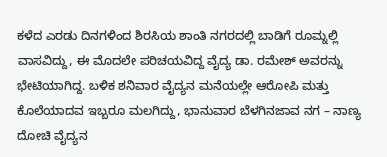ಕಳೆದ ಎರಡು ದಿನಗಳಿಂದ ಶಿರಸಿಯ ಶಾಂತಿ ನಗರದಲ್ಲಿ ಬಾಡಿಗೆ ರೂಮ್ನಲ್ಲಿ ವಾಸವಿದ್ದು, ಈ ಮೊದಲೇ ಪರಿಚಯವಿದ್ದ ವೈದ್ಯ ಡಾ. ರಮೇಶ್ ಅವರನ್ನು ಭೇಟಿಯಾಗಿದ್ದ. ಬಳಿಕ ಶನಿವಾರ ವೈದ್ಯನ ಮನೆಯಲ್ಲೇ ಆರೋಪಿ ಮತ್ತು ಕೊಲೆಯಾದವ ಇಬ್ಬರೂ ಮಲಗಿದ್ದು, ಭಾನುವಾರ ಬೆಳಗಿನಜಾವ ನಗ – ನಾಣ್ಯ ದೋಚಿ ವೈದ್ಯನ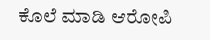ಕೊಲೆ ಮಾಡಿ ಆರೋಪಿ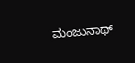ಮಂಜುನಾಥ್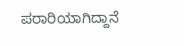ಪರಾರಿಯಾಗಿದ್ದಾನೆ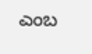ಎಂಬ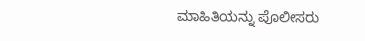ಮಾಹಿತಿಯನ್ನು ಪೊಲೀಸರು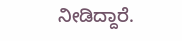ನೀಡಿದ್ದಾರೆ.